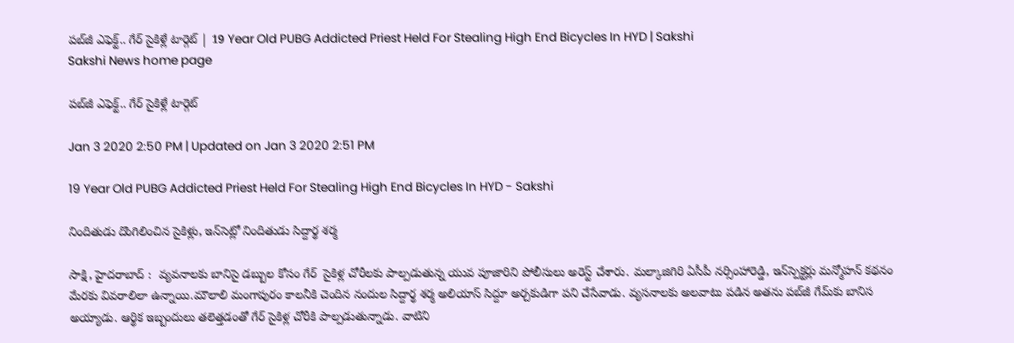పబ్‌జీ ఎఫెక్ట్‌.. గేర్‌ సైకిళ్లే టార్గెట్‌ | 19 Year Old PUBG Addicted Priest Held For Stealing High End Bicycles In HYD | Sakshi
Sakshi News home page

పబ్‌జీ ఎఫెక్ట్‌.. గేర్‌ సైకిళ్లే టార్గెట్‌

Jan 3 2020 2:50 PM | Updated on Jan 3 2020 2:51 PM

19 Year Old PUBG Addicted Priest Held For Stealing High End Bicycles In HYD - Sakshi

నిందితుడు దొంగిలించిన సైకిళ్లు, ఇన్‌సెట్లో నిందితుడు సిద్దార్థ శర్మ

సాక్షి, హైదరాబాద్‌ :  వ్యవనాలకు బానిసై డబ్బుల కోసం గేర్‌  సైకిళ్ల చోరీలకు పాల్పడుతున్న యువ పూజారిని పోలీసులు అరెస్ట్‌ చేశారు. మల్కాజిగిరి ఏసీపీ నర్సింహారెడ్డి, ఇన్‌స్పెక్టర్లు మన్మోహన్‌ కథనం మేరకు వివరాలిలా ఉన్నాయి.మౌలాలి మంగాపురం కాలనీకి చెందిన నందుల సిద్దార్థ శర్మ అలియాస్‌ సిద్దూ అర్చకుడిగా పని చేసేవాడు. వ్యసనాలకు అలవాటు పడిన అతను పబ్‌జీ గేమ్‌కు బానిస అయ్యాడు. ఆర్థిక ఇబ్బందులు తలెత్తడంతో గేర్‌ సైకిళ్ల చోరీకి పాల్పడుతున్నాడు. వాటిని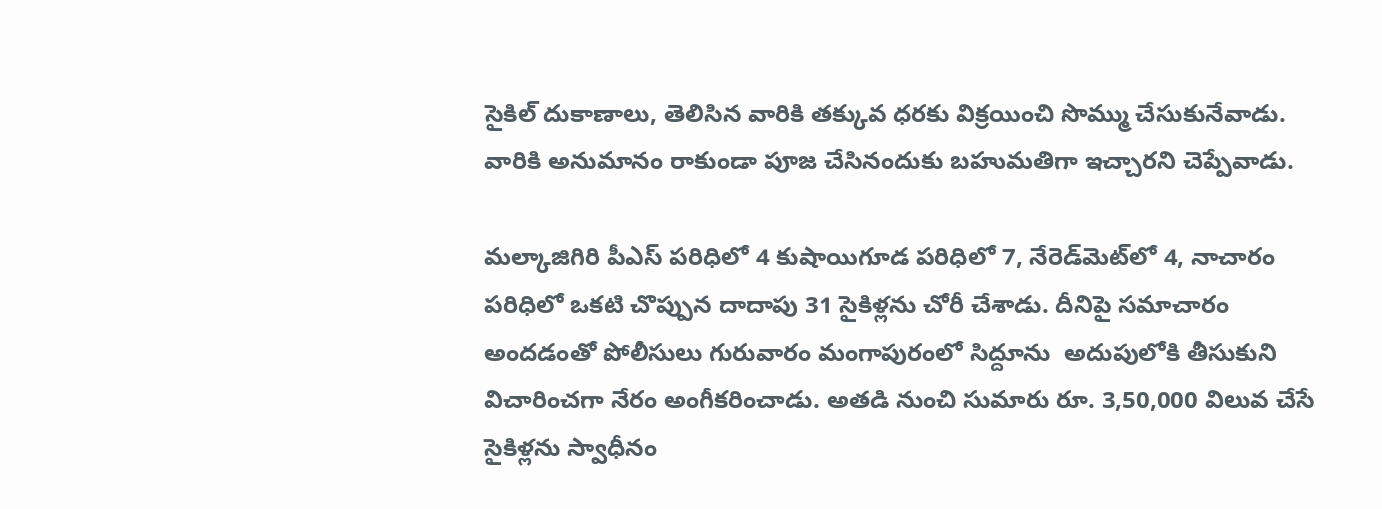సైకిల్‌ దుకాణాలు, తెలిసిన వారికి తక్కువ ధరకు విక్రయించి సొమ్ము చేసుకునేవాడు. వారికి అనుమానం రాకుండా పూజ చేసినందుకు బహుమతిగా ఇచ్చారని చెప్పేవాడు.

మల్కాజిగిరి పీఎస్‌ పరిధిలో 4 కుషాయిగూడ పరిధిలో 7, నేరెడ్‌మెట్‌లో 4, నాచారం పరిధిలో ఒకటి చొప్పున దాదాపు 31 సైకిళ్లను చోరీ చేశాడు. దీనిపై సమాచారం అందడంతో పోలీసులు గురువారం మంగాపురంలో సిద్దూను  అదుపులోకి తీసుకుని విచారించగా నేరం అంగీకరించాడు. అతడి నుంచి సుమారు రూ. 3,50,000 విలువ చేసే సైకిళ్లను స్వాధీనం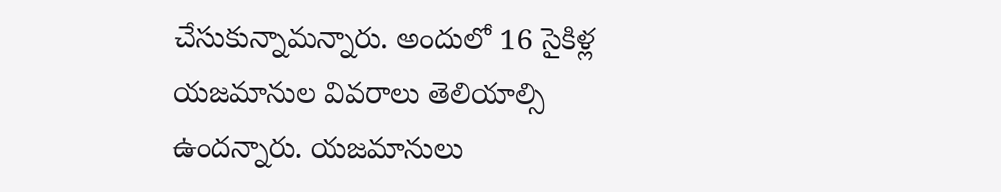చేసుకున్నామన్నారు. అందులో 16 సైకిళ్ల యజమానుల వివరాలు తెలియాల్సి ఉందన్నారు. యజమానులు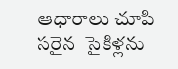ఆధారాలు చూపి సరైన  సైకిళ్లను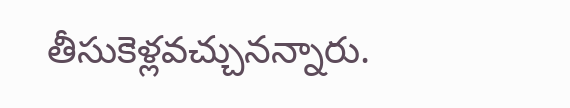తీసుకెళ్లవచ్చునన్నారు.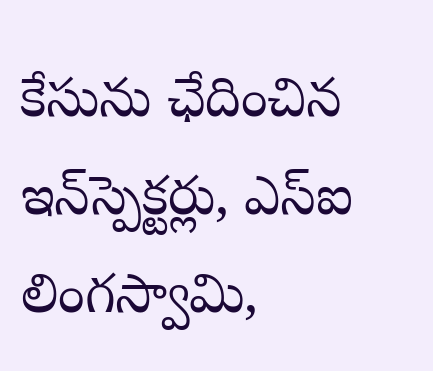కేసును ఛేదించిన  ఇన్‌స్పెక్టర్లు, ఎస్‌ఐ లింగస్వామి,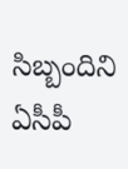సిబ్బందిని ఏసీపీ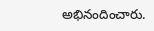అభినందించారు.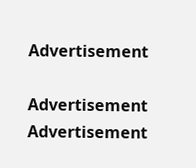Advertisement

Advertisement
Advertisement